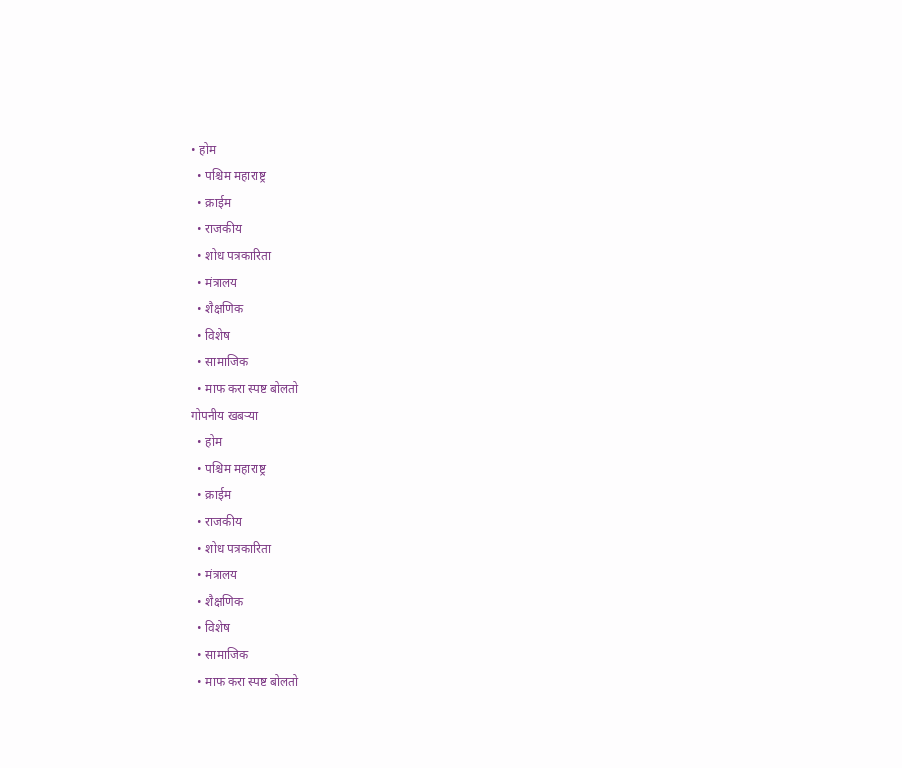• होम
  • पश्चिम महाराष्ट्र
  • क्राईम
  • राजकीय
  • शोध पत्रकारिता
  • मंत्रालय
  • शैक्षणिक
  • विशेष
  • सामाजिक
  • माफ करा स्पष्ट बोलतो
गोपनीय खबऱ्या
  • होम
  • पश्चिम महाराष्ट्र
  • क्राईम
  • राजकीय
  • शोध पत्रकारिता
  • मंत्रालय
  • शैक्षणिक
  • विशेष
  • सामाजिक
  • माफ करा स्पष्ट बोलतो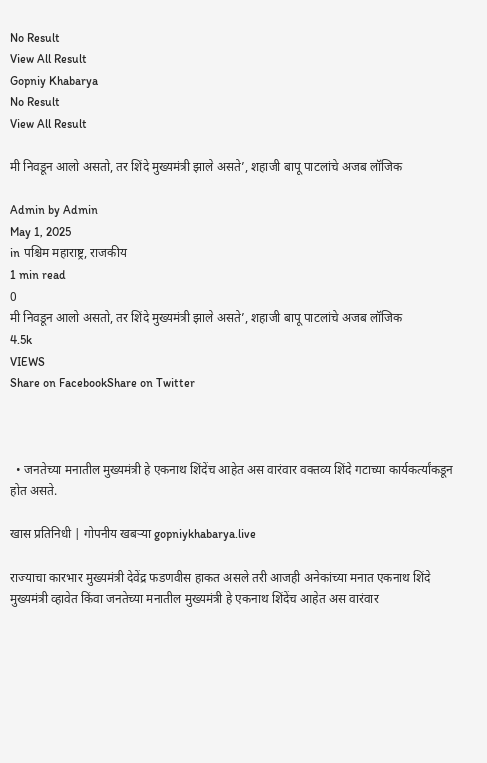No Result
View All Result
Gopniy Khabarya
No Result
View All Result

मी निवडून आलो असतो, तर शिंदे मुख्यमंत्री झाले असते’, शहाजी बापू पाटलांचे अजब लॉजिक

Admin by Admin
May 1, 2025
in पश्चिम महाराष्ट्र, राजकीय
1 min read
0
मी निवडून आलो असतो, तर शिंदे मुख्यमंत्री झाले असते’, शहाजी बापू पाटलांचे अजब लॉजिक
4.5k
VIEWS
Share on FacebookShare on Twitter



  • जनतेच्या मनातील मुख्यमंत्री हे एकनाथ शिंदेंच आहेत अस वारंवार वक्तव्य शिंदे गटाच्या कार्यकर्त्यांकडून होत असते.

खास प्रतिनिधी | गोपनीय खबऱ्या gopniykhabarya.live

राज्याचा कारभार मुख्यमंत्री देवेंद्र फडणवीस हाकत असले तरी आजही अनेकांच्या मनात एकनाथ शिंदे मुख्यमंत्री व्हावेत किंवा जनतेच्या मनातील मुख्यमंत्री हे एकनाथ शिंदेंच आहेत अस वारंवार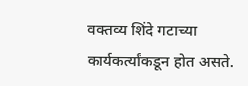वक्तव्य शिंदे गटाच्या कार्यकर्त्यांकडून होत असते.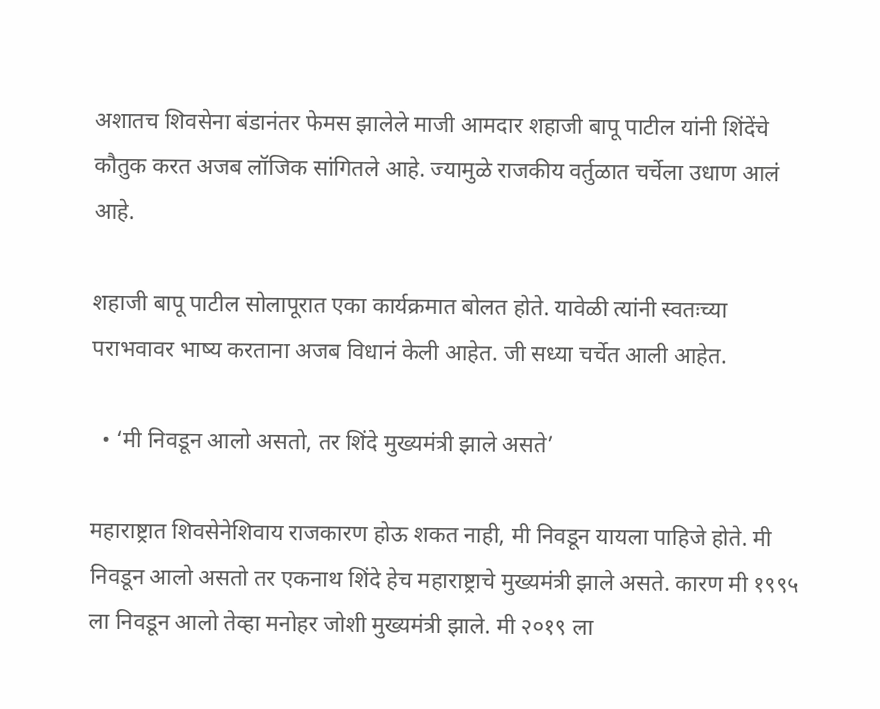अशातच शिवसेना बंडानंतर फेमस झालेले माजी आमदार शहाजी बापू पाटील यांनी शिंदेंचे कौतुक करत अजब लॉजिक सांगितले आहे. ज्यामुळे राजकीय वर्तुळात चर्चेला उधाण आलं आहे.

शहाजी बापू पाटील सोलापूरात एका कार्यक्रमात बोलत होते. यावेळी त्यांनी स्वतःच्या पराभवावर भाष्य करताना अजब विधानं केली आहेत. जी सध्या चर्चेत आली आहेत.

  • ‘मी निवडून आलो असतो, तर शिंदे मुख्यमंत्री झाले असते’

महाराष्ट्रात शिवसेनेशिवाय राजकारण होऊ शकत नाही, मी निवडून यायला पाहिजे होते. मी निवडून आलो असतो तर एकनाथ शिंदे हेच महाराष्ट्राचे मुख्यमंत्री झाले असते. कारण मी १९९५ ला निवडून आलो तेव्हा मनोहर जोशी मुख्यमंत्री झाले. मी २०१९ ला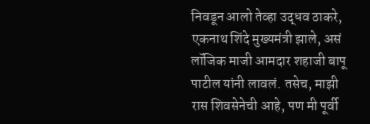निवडून आलो तेव्हा उद्धव ठाकरे, एकनाथ शिंदे मुख्यमंत्री झाले, असं लॉजिक माजी आमदार शहाजी बापू पाटील यांनी लावलं. तसेच, माझी रास शिवसेनेची आहे, पण मी पूर्वी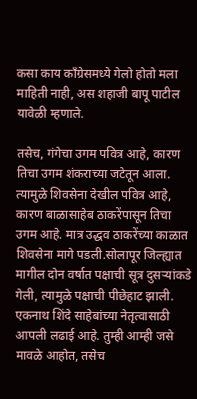कसा काय काँग्रेसमध्ये गेलो होतो मला माहिती नाही, अस शहाजी बापू पाटील यावेळी म्हणाले.

तसेच, गंगेचा उगम पवित्र आहे, कारण तिचा उगम शंकराच्या जटेतून आला. त्यामुळे शिवसेना देखील पवित्र आहे, कारण बाळासाहेब ठाकरेंपासून तिचा उगम आहे. मात्र उद्धव ठाकरेंच्या काळात शिवसेना मागे पडली.सोलापूर जिल्ह्यात मागील दोन वर्षात पक्षाची सूत्र दुसऱ्यांकडे गेली, त्यामुळे पक्षाची पीछेहाट झाली. एकनाथ शिंदे साहेबांच्या नेतृत्वासाठी आपली लढाई आहे. तुम्ही आम्ही जसे मावळे आहोत, तसेच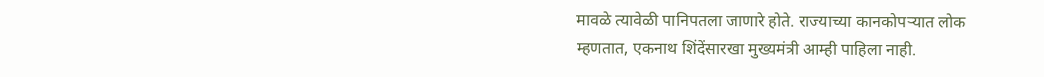मावळे त्यावेळी पानिपतला जाणारे होते. राज्याच्या कानकोपऱ्यात लोक म्हणतात, एकनाथ शिंदेंसारखा मुख्यमंत्री आम्ही पाहिला नाही.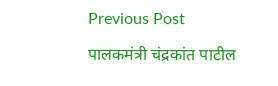Previous Post

पालकमंत्री चंद्रकांत पाटील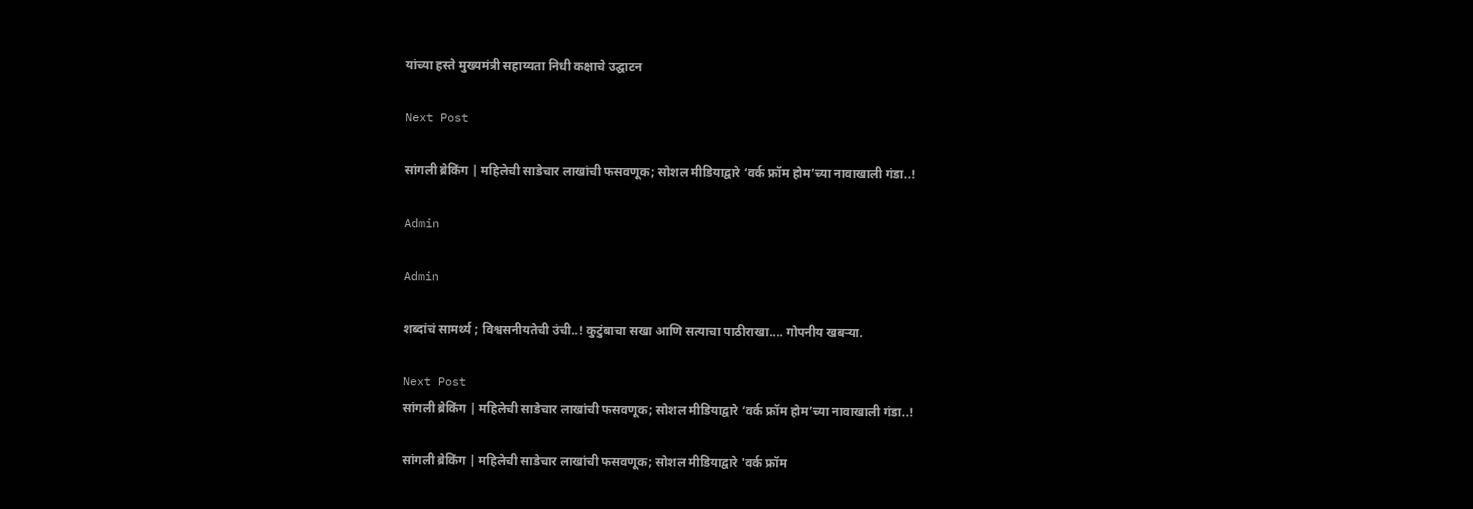यांच्या हस्ते मुख्यमंत्री सहाय्यता निधी कक्षाचे उद्घाटन

Next Post

सांगली ब्रेकिंग | महिलेची साडेचार लाखांची फसवणूक; सोशल मीडियाद्वारे ‘वर्क फ्रॉम होम’च्या नावाखाली गंडा..!

Admin

Admin

शब्दांचं सामर्थ्य ; विश्वसनीयतेची उंची..! कुटुंबाचा सखा आणि सत्याचा पाठीराखा.... गोपनीय खबऱ्या.

Next Post
सांगली ब्रेकिंग | महिलेची साडेचार लाखांची फसवणूक; सोशल मीडियाद्वारे ‘वर्क फ्रॉम होम’च्या नावाखाली गंडा..!

सांगली ब्रेकिंग | महिलेची साडेचार लाखांची फसवणूक; सोशल मीडियाद्वारे 'वर्क फ्रॉम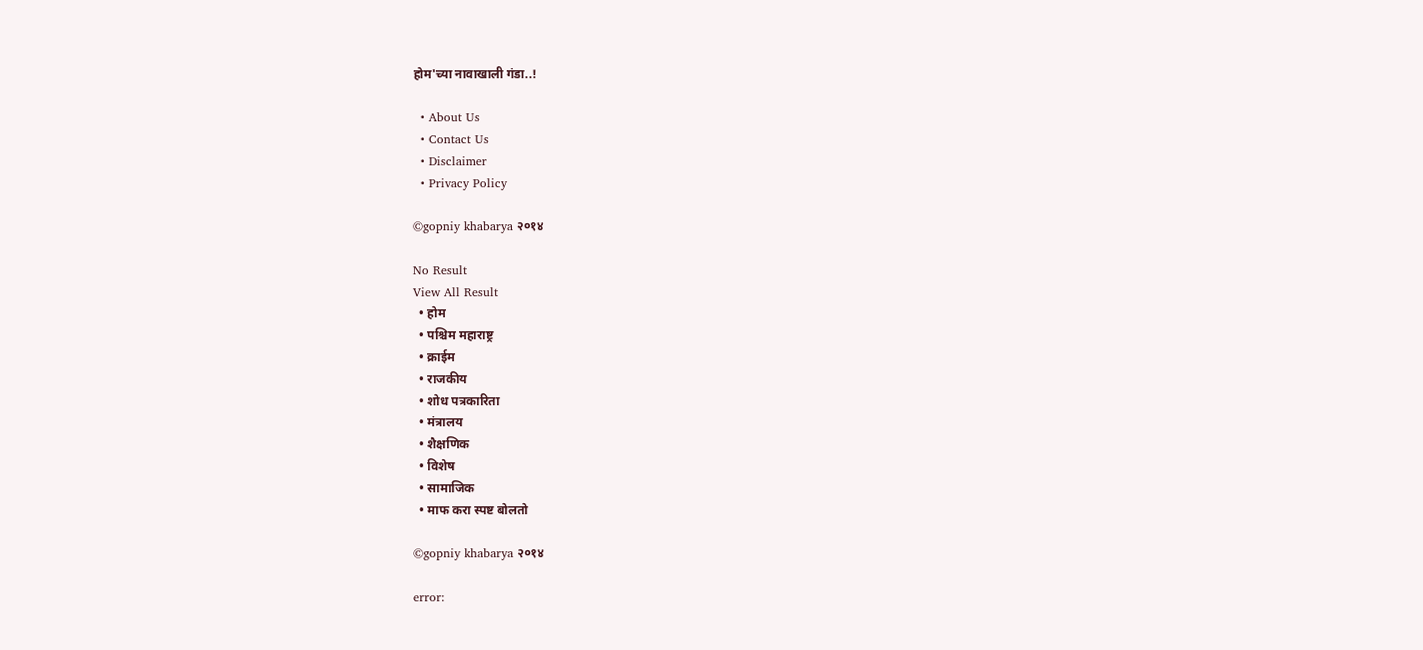होम'च्या नावाखाली गंडा..!

  • About Us
  • Contact Us
  • Disclaimer
  • Privacy Policy

©gopniy khabarya २०१४

No Result
View All Result
  • होम
  • पश्चिम महाराष्ट्र
  • क्राईम
  • राजकीय
  • शोध पत्रकारिता
  • मंत्रालय
  • शैक्षणिक
  • विशेष
  • सामाजिक
  • माफ करा स्पष्ट बोलतो

©gopniy khabarya २०१४

error: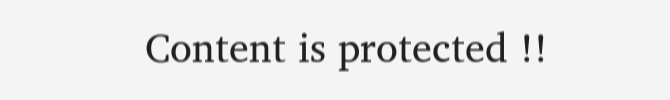Content is protected !!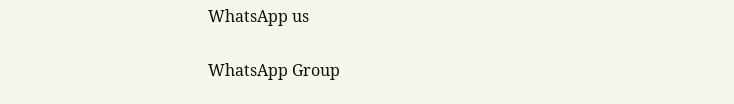WhatsApp us

WhatsApp Group